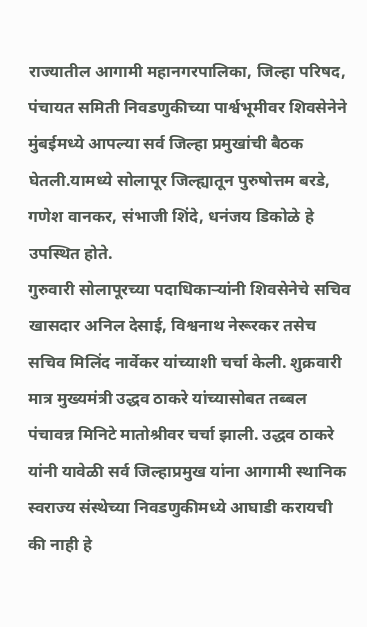राज्यातील आगामी महानगरपालिका, जिल्हा परिषद, पंचायत समिती निवडणुकीच्या पार्श्वभूमीवर शिवसेनेने मुंबईमध्ये आपल्या सर्व जिल्हा प्रमुखांची बैठक घेतली.यामध्ये सोलापूर जिल्ह्यातून पुरुषोत्तम बरडे, गणेश वानकर, संभाजी शिंदे, धनंजय डिकोळे हे उपस्थित होते.
गुरुवारी सोलापूरच्या पदाधिकाऱ्यांनी शिवसेनेचे सचिव खासदार अनिल देसाई, विश्वनाथ नेरूरकर तसेच सचिव मिलिंद नार्वेकर यांच्याशी चर्चा केली. शुक्रवारी मात्र मुख्यमंत्री उद्धव ठाकरे यांच्यासोबत तब्बल पंचावन्न मिनिटे मातोश्रीवर चर्चा झाली. उद्धव ठाकरे यांनी यावेळी सर्व जिल्हाप्रमुख यांना आगामी स्थानिक स्वराज्य संस्थेच्या निवडणुकीमध्ये आघाडी करायची की नाही हे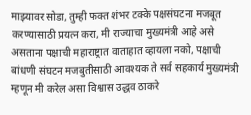माझ्यावर सोडा, तुम्ही फक्त शंभर टक्के पक्षसंघटना मजबूत करण्यासाठी प्रयत्न करा, मी राज्याचा मुख्यमंत्री आहे असे असताना पक्षाची महाराष्ट्रात वाताहात व्हायला नको, पक्षाची बांधणी संघटन मजबुतीसाठी आवश्यक ते सर्व सहकार्य मुख्यमंत्री म्हणून मी करेल असा विश्वास उद्धव ठाकरे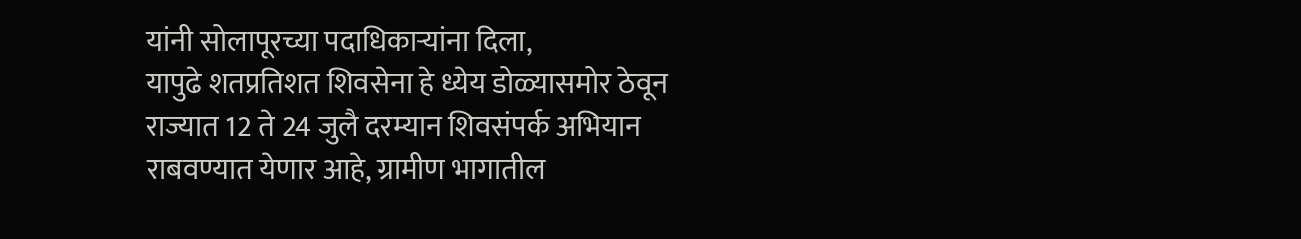यांनी सोलापूरच्या पदाधिकाऱ्यांना दिला,
यापुढे शतप्रतिशत शिवसेना हे ध्येय डोळ्यासमोर ठेवून राज्यात 12 ते 24 जुलै दरम्यान शिवसंपर्क अभियान राबवण्यात येणार आहे, ग्रामीण भागातील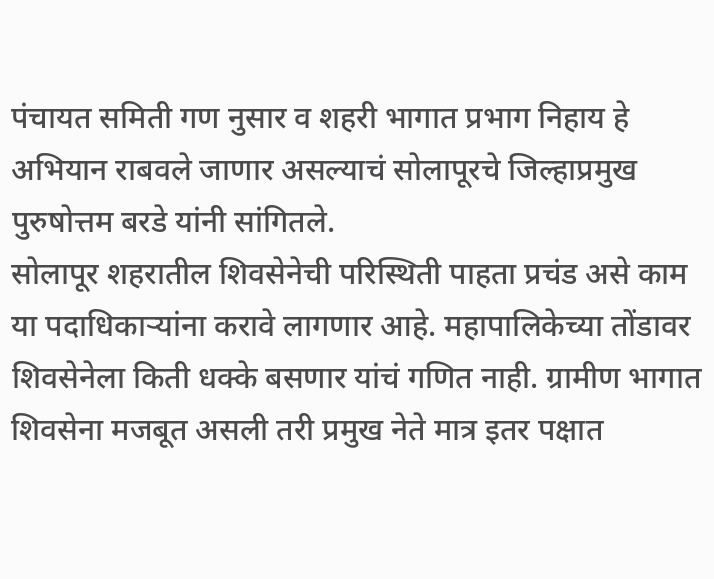पंचायत समिती गण नुसार व शहरी भागात प्रभाग निहाय हे अभियान राबवले जाणार असल्याचं सोलापूरचे जिल्हाप्रमुख पुरुषोत्तम बरडे यांनी सांगितले.
सोलापूर शहरातील शिवसेनेची परिस्थिती पाहता प्रचंड असे काम या पदाधिकाऱ्यांना करावे लागणार आहे. महापालिकेच्या तोंडावर शिवसेनेला किती धक्के बसणार यांचं गणित नाही. ग्रामीण भागात शिवसेना मजबूत असली तरी प्रमुख नेते मात्र इतर पक्षात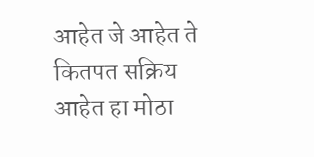आहेत जे आहेत ते कितपत सक्रिय आहेत हा मोठा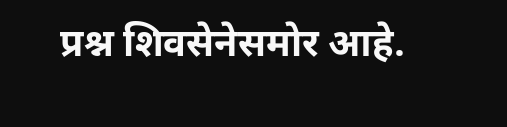प्रश्न शिवसेनेसमोर आहे.